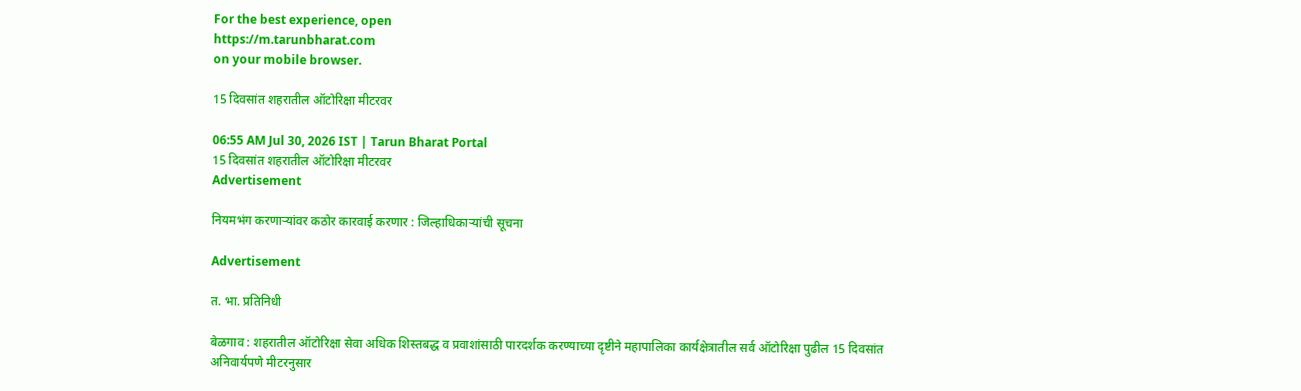For the best experience, open
https://m.tarunbharat.com
on your mobile browser.

15 दिवसांत शहरातील ऑटोरिक्षा मीटरवर

06:55 AM Jul 30, 2026 IST | Tarun Bharat Portal
15 दिवसांत शहरातील ऑटोरिक्षा मीटरवर
Advertisement

नियमभंग करणाऱ्यांवर कठोर कारवाई करणार : जिल्हाधिकाऱ्यांची सूचना

Advertisement

त. भा. प्रतिनिधी

बेळगाव : शहरातील ऑटोरिक्षा सेवा अधिक शिस्तबद्ध व प्रवाशांसाठी पारदर्शक करण्याच्या दृष्टीने महापालिका कार्यक्षेत्रातील सर्व ऑटोरिक्षा पुढील 15 दिवसांत अनिवार्यपणे मीटरनुसार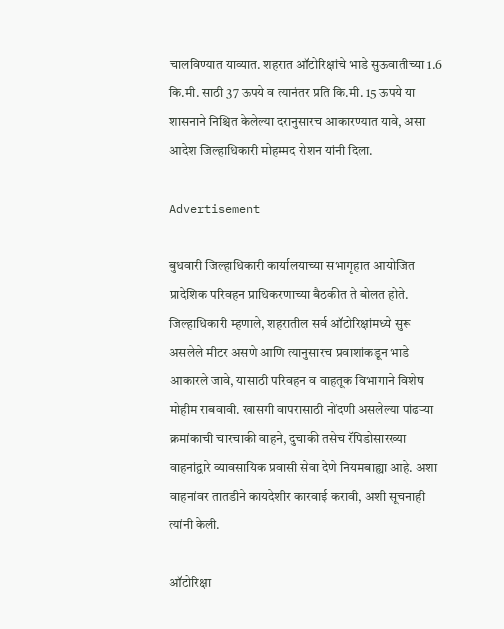चालविण्यात याव्यात. शहरात ऑटोरिक्षांचे भाडे सुऊवातीच्या 1.6 कि.मी. साठी 37 ऊपये व त्यानंतर प्रति कि.मी. 15 ऊपये या शासनाने निश्चित केलेल्या दरानुसारच आकारण्यात यावे, असा आदेश जिल्हाधिकारी मोहम्मद रोशन यांनी दिला.

Advertisement

बुधवारी जिल्हाधिकारी कार्यालयाच्या सभागृहात आयोजित प्रादेशिक परिवहन प्राधिकरणाच्या बैठकीत ते बोलत होते. जिल्हाधिकारी म्हणाले, शहरातील सर्व ऑटोरिक्षांमध्ये सुरू असलेले मीटर असणे आणि त्यानुसारच प्रवाशांकडून भाडे आकारले जावे, यासाठी परिवहन व वाहतूक विभागाने विशेष मोहीम राबवावी. खासगी वापरासाठी नोंदणी असलेल्या पांढऱ्या क्रमांकाची चारचाकी वाहने, दुचाकी तसेच रॅपिडोसारख्या वाहनांद्वारे व्यावसायिक प्रवासी सेवा देणे नियमबाह्या आहे. अशा वाहनांवर तातडीने कायदेशीर कारवाई करावी, अशी सूचनाही त्यांनी केली.

ऑटोरिक्षा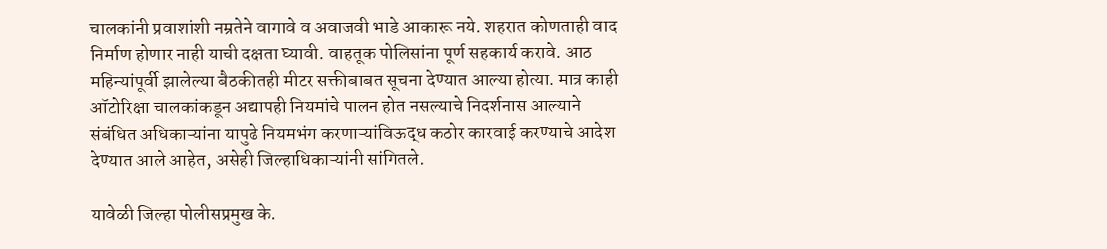चालकांनी प्रवाशांशी नम्रतेने वागावे व अवाजवी भाडे आकारू नये. शहरात कोणताही वाद निर्माण होणार नाही याची दक्षता घ्यावी. वाहतूक पोलिसांना पूर्ण सहकार्य करावे. आठ महिन्यांपूर्वी झालेल्या बैठकीतही मीटर सक्तीबाबत सूचना देण्यात आल्या होत्या. मात्र काही ऑटोरिक्षा चालकांकडून अद्यापही नियमांचे पालन होत नसल्याचे निदर्शनास आल्याने संबंधित अधिकाऱ्यांना यापुढे नियमभंग करणाऱ्यांविऊद्ध कठोर कारवाई करण्याचे आदेश देण्यात आले आहेत, असेही जिल्हाधिकाऱ्यांनी सांगितले.

यावेळी जिल्हा पोलीसप्रमुख के.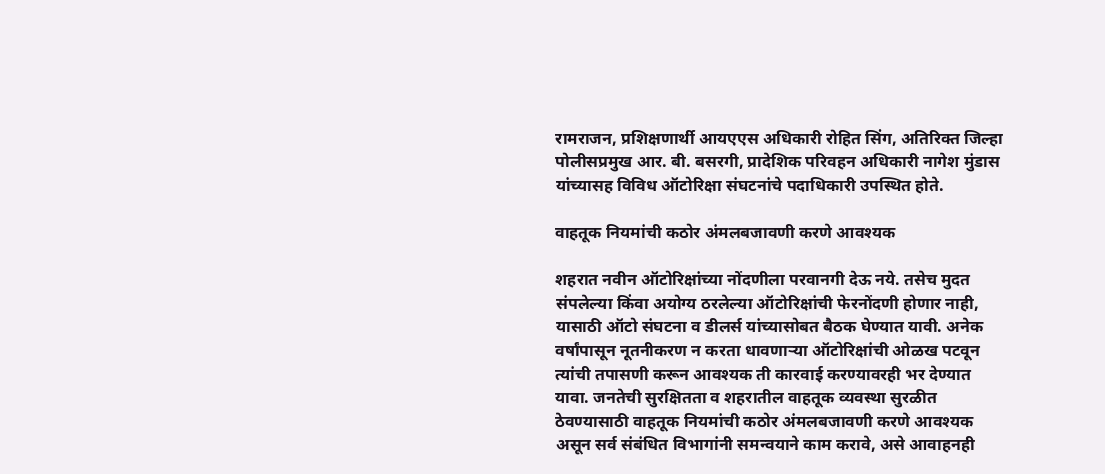रामराजन, प्रशिक्षणार्थी आयएएस अधिकारी रोहित सिंग, अतिरिक्त जिल्हा पोलीसप्रमुख आर. बी. बसरगी, प्रादेशिक परिवहन अधिकारी नागेश मुंडास यांच्यासह विविध ऑटोरिक्षा संघटनांचे पदाधिकारी उपस्थित होते.

वाहतूक नियमांची कठोर अंमलबजावणी करणे आवश्यक

शहरात नवीन ऑटोरिक्षांच्या नोंदणीला परवानगी देऊ नये. तसेच मुदत संपलेल्या किंवा अयोग्य ठरलेल्या ऑटोरिक्षांची फेरनोंदणी होणार नाही, यासाठी ऑटो संघटना व डीलर्स यांच्यासोबत बैठक घेण्यात यावी. अनेक वर्षांपासून नूतनीकरण न करता धावणाऱ्या ऑटोरिक्षांची ओळख पटवून त्यांची तपासणी करून आवश्यक ती कारवाई करण्यावरही भर देण्यात यावा. जनतेची सुरक्षितता व शहरातील वाहतूक व्यवस्था सुरळीत ठेवण्यासाठी वाहतूक नियमांची कठोर अंमलबजावणी करणे आवश्यक असून सर्व संबंधित विभागांनी समन्वयाने काम करावे, असे आवाहनही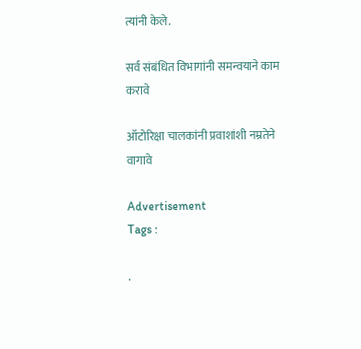त्यांनी केले.

सर्व संबंधित विभागांनी समन्वयाने काम करावे

ऑटोरिक्षा चालकांनी प्रवाशांशी नम्रतेने वागावे

Advertisement
Tags :

.